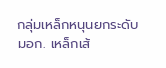กลุ่มเหล็กหนุนยกระดับ มอก. เหล็กเส้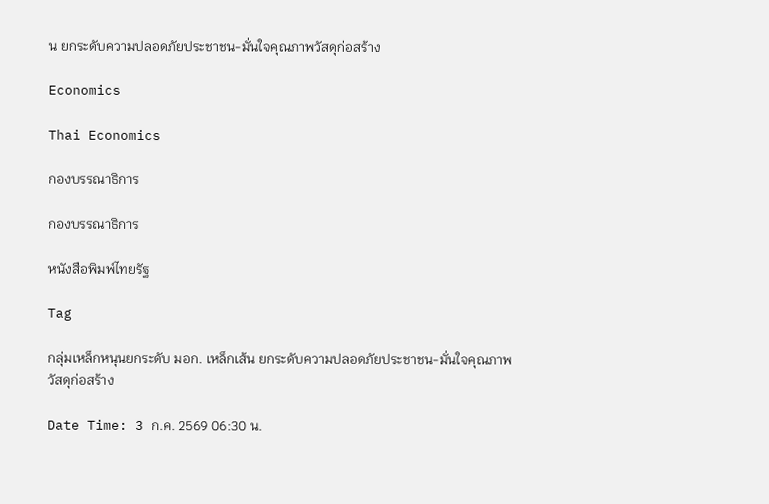น ยกระดับความปลอดภัยประชาชน-มั่นใจคุณภาพวัสดุก่อสร้าง

Economics

Thai Economics

กองบรรณาธิการ

กองบรรณาธิการ

หนังสือพิมพ์ไทยรัฐ

Tag

กลุ่มเหล็กหนุนยกระดับ มอก. เหล็กเส้น ยกระดับความปลอดภัยประชาชน-มั่นใจคุณภาพวัสดุก่อสร้าง

Date Time: 3 ก.ค. 2569 06:30 น.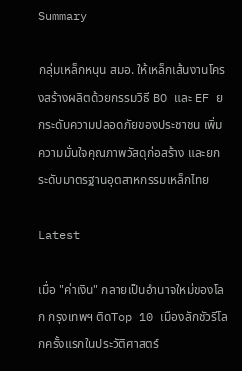Summary

กลุ่มเหล็กหนุน สมอ. ให้เหล็กเส้นงานโครงสร้างผลิตด้วยกรรมวิธี BO และ EF ยกระดับความปลอดภัยของประชาชน เพิ่มความมั่นใจคุณภาพวัสดุก่อสร้าง และยกระดับมาตรฐานอุตสาหกรรมเหล็กไทย

Latest

เมื่อ "ค่าเงิน" กลายเป็นอำนาจใหม่ของโลก กรุงเทพฯ ติดTop 10 เมืองลักชัวรีโลกครั้งแรกในประวัติศาสตร์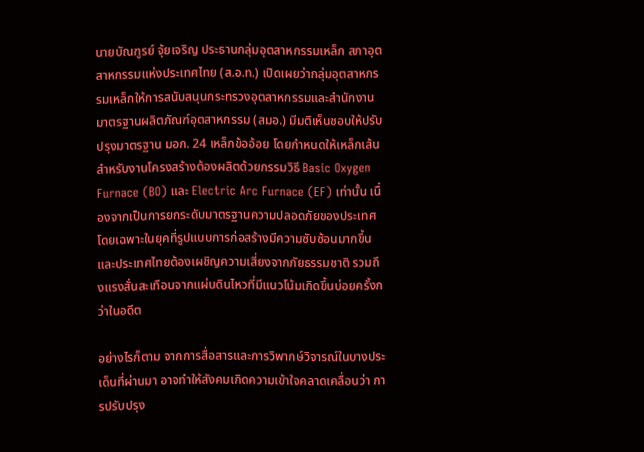นายบัณฑูรย์ จุ้ยเจริญ ประธานกลุ่มอุตสาหกรรมเหล็ก สภาอุตสาหกรรมแห่งประเทศไทย (ส.อ.ท.) เปิดเผยว่ากลุ่มอุตสาหกรรมเหล็กให้การสนับสนุนกระทรวงอุตสาหกรรมและสำนักงานมาตรฐานผลิตภัณฑ์อุตสาหกรรม (สมอ.) มีมติเห็นชอบให้ปรับปรุงมาตรฐาน มอก. 24 เหล็กข้ออ้อย โดยกำหนดให้เหล็กเส้นสำหรับงานโครงสร้างต้องผลิตด้วยกรรมวิธี Basic Oxygen Furnace (BO) และ Electric Arc Furnace (EF) เท่านั้น เนื่องจากเป็นการยกระดับมาตรฐานความปลอดภัยของประเทศ โดยเฉพาะในยุคที่รูปแบบการก่อสร้างมีความซับซ้อนมากขึ้น และประเทศไทยต้องเผชิญความเสี่ยงจากภัยธรรมชาติ รวมถึงแรงสั่นสะเทือนจากแผ่นดินไหวที่มีแนวโน้มเกิดขึ้นบ่อยครั้งกว่าในอดีต

อย่างไรก็ตาม จากการสื่อสารและการวิพากษ์วิจารณ์ในบางประเด็นที่ผ่านมา อาจทำให้สังคมเกิดความเข้าใจคลาดเคลื่อนว่า การปรับปรุง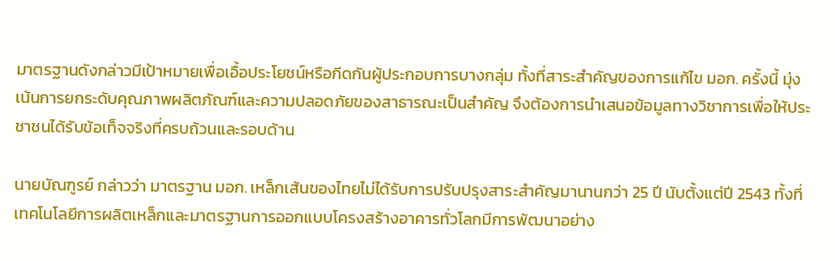มาตรฐานดังกล่าวมีเป้าหมายเพื่อเอื้อประโยชน์หรือกีดกันผู้ประกอบการบางกลุ่ม ทั้งที่สาระสำคัญของการแก้ไข มอก. ครั้งนี้ มุ่งเน้นการยกระดับคุณภาพผลิตภัณฑ์และความปลอดภัยของสาธารณะเป็นสำคัญ จึงต้องการนำเสนอข้อมูลทางวิชาการเพื่อให้ประชาชนได้รับข้อเท็จจริงที่ครบถ้วนและรอบด้าน

นายบัณฑูรย์ กล่าวว่า มาตรฐาน มอก. เหล็กเส้นของไทยไม่ได้รับการปรับปรุงสาระสำคัญมานานกว่า 25 ปี นับตั้งแต่ปี 2543 ทั้งที่เทคโนโลยีการผลิตเหล็กและมาตรฐานการออกแบบโครงสร้างอาคารทั่วโลกมีการพัฒนาอย่าง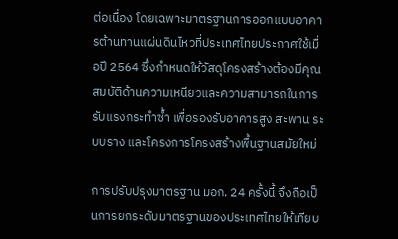ต่อเนื่อง โดยเฉพาะมาตรฐานการออกแบบอาคารต้านทานแผ่นดินไหวที่ประเทศไทยประกาศใช้เมื่อปี 2564 ซึ่งกำหนดให้วัสดุโครงสร้างต้องมีคุณสมบัติด้านความเหนียวและความสามารถในการรับแรงกระทำซ้ำ เพื่อรองรับอาคารสูง สะพาน ระบบราง และโครงการโครงสร้างพื้นฐานสมัยใหม่

การปรับปรุงมาตรฐาน มอก. 24 ครั้งนี้ จึงถือเป็นการยกระดับมาตรฐานของประเทศไทยให้เทียบ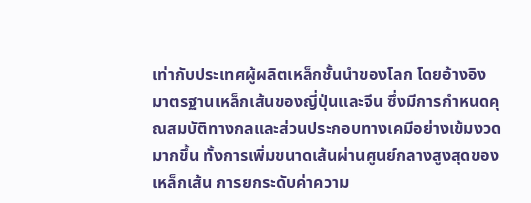เท่ากับประเทศผู้ผลิตเหล็กชั้นนำของโลก โดยอ้างอิงมาตรฐานเหล็กเส้นของญี่ปุ่นและจีน ซึ่งมีการกำหนดคุณสมบัติทางกลและส่วนประกอบทางเคมีอย่างเข้มงวดมากขึ้น ทั้งการเพิ่มขนาดเส้นผ่านศูนย์กลางสูงสุดของเหล็กเส้น การยกระดับค่าความ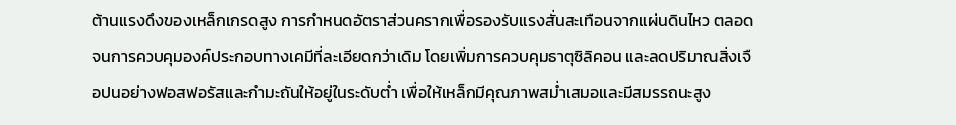ต้านแรงดึงของเหล็กเกรดสูง การกำหนดอัตราส่วนครากเพื่อรองรับแรงสั่นสะเทือนจากแผ่นดินไหว ตลอดจนการควบคุมองค์ประกอบทางเคมีที่ละเอียดกว่าเดิม โดยเพิ่มการควบคุมธาตุซิลิคอน และลดปริมาณสิ่งเจือปนอย่างฟอสฟอรัสและกำมะถันให้อยู่ในระดับต่ำ เพื่อให้เหล็กมีคุณภาพสม่ำเสมอและมีสมรรถนะสูง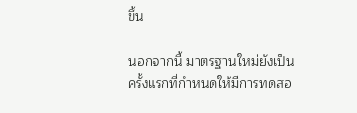ขึ้น

นอกจากนี้ มาตรฐานใหม่ยังเป็นครั้งแรกที่กำหนดให้มีการทดสอ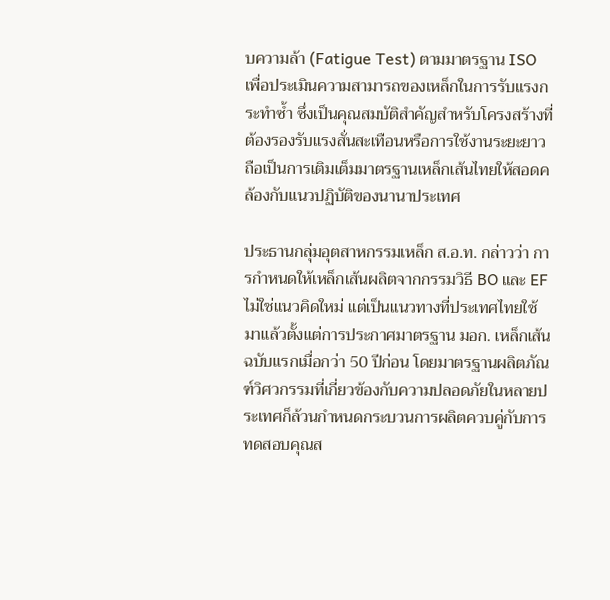บความล้า (Fatigue Test) ตามมาตรฐาน ISO เพื่อประเมินความสามารถของเหล็กในการรับแรงกระทำซ้ำ ซึ่งเป็นคุณสมบัติสำคัญสำหรับโครงสร้างที่ต้องรองรับแรงสั่นสะเทือนหรือการใช้งานระยะยาว ถือเป็นการเติมเต็มมาตรฐานเหล็กเส้นไทยให้สอดคล้องกับแนวปฏิบัติของนานาประเทศ

ประธานกลุ่มอุตสาหกรรมเหล็ก ส.อ.ท. กล่าวว่า การกำหนดให้เหล็กเส้นผลิตจากกรรมวิธี BO และ EF ไม่ใช่แนวคิดใหม่ แต่เป็นแนวทางที่ประเทศไทยใช้มาแล้วตั้งแต่การประกาศมาตรฐาน มอก. เหล็กเส้นฉบับแรกเมื่อกว่า 50 ปีก่อน โดยมาตรฐานผลิตภัณฑ์วิศวกรรมที่เกี่ยวข้องกับความปลอดภัยในหลายประเทศก็ล้วนกำหนดกระบวนการผลิตควบคู่กับการทดสอบคุณส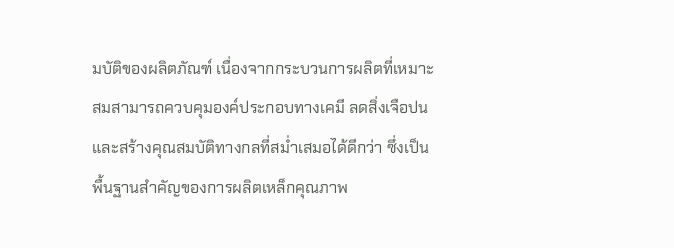มบัติของผลิตภัณฑ์ เนื่องจากกระบวนการผลิตที่เหมาะสมสามารถควบคุมองค์ประกอบทางเคมี ลดสิ่งเจือปน และสร้างคุณสมบัติทางกลที่สม่ำเสมอได้ดีกว่า ซึ่งเป็นพื้นฐานสำคัญของการผลิตเหล็กคุณภาพ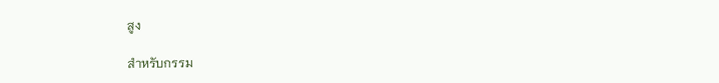สูง

สำหรับกรรม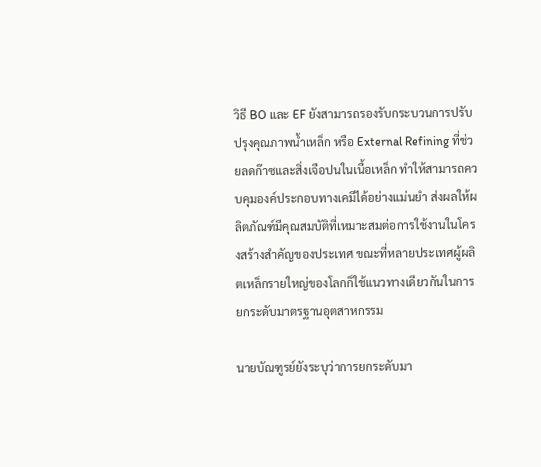วิธี BO และ EF ยังสามารถรองรับกระบวนการปรับปรุงคุณภาพน้ำเหล็ก หรือ External Refining ที่ช่วยลดก๊าซและสิ่งเจือปนในเนื้อเหล็ก ทำให้สามารถควบคุมองค์ประกอบทางเคมีได้อย่างแม่นยำ ส่งผลให้ผลิตภัณฑ์มีคุณสมบัติที่เหมาะสมต่อการใช้งานในโครงสร้างสำคัญของประเทศ ขณะที่หลายประเทศผู้ผลิตเหล็กรายใหญ่ของโลกก็ใช้แนวทางเดียวกันในการยกระดับมาตรฐานอุตสาหกรรม

นายบัณฑูรย์ยังระบุว่าการยกระดับมา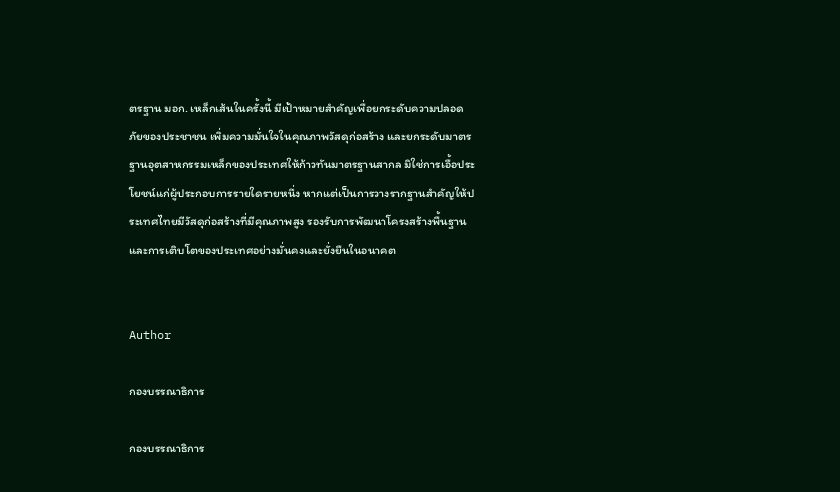ตรฐาน มอก. เหล็กเส้นในครั้งนี้ มีเป้าหมายสำคัญเพื่อยกระดับความปลอดภัยของประชาชน เพิ่มความมั่นใจในคุณภาพวัสดุก่อสร้าง และยกระดับมาตรฐานอุตสาหกรรมเหล็กของประเทศให้ก้าวทันมาตรฐานสากล มิใช่การเอื้อประโยชน์แก่ผู้ประกอบการรายใดรายหนึ่ง หากแต่เป็นการวางรากฐานสำคัญให้ประเทศไทยมีวัสดุก่อสร้างที่มีคุณภาพสูง รองรับการพัฒนาโครงสร้างพื้นฐานและการเติบโตของประเทศอย่างมั่นคงและยั่งยืนในอนาคต


Author

กองบรรณาธิการ

กองบรรณาธิการ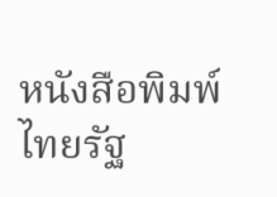หนังสือพิมพ์ไทยรัฐ